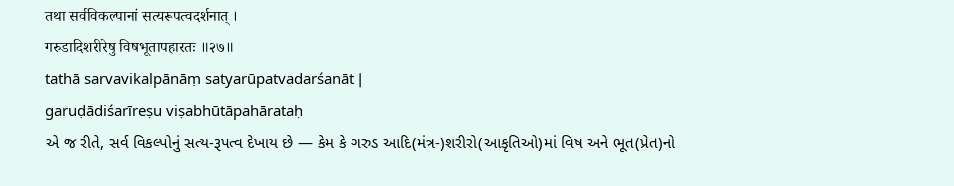तथा सर्वविकल्पानां सत्यरूपत्वदर्शनात् ।
गरुडादिशरीरेषु विषभूतापहारतः ॥२७॥
tathā sarvavikalpānāṃ satyarūpatvadarśanāt |
garuḍādiśarīreṣu viṣabhūtāpahārataḥ
એ જ રીતે, સર્વ વિકલ્પોનું સત્ય-રૂપત્વ દેખાય છે — કેમ કે ગરુડ આદિ(મંત્ર-)શરીરો(આકૃતિઓ)માં વિષ અને ભૂત(પ્રેત)નો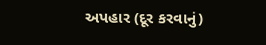અપહાર (દૂર કરવાનું)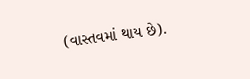(વાસ્તવમાં થાય છે).